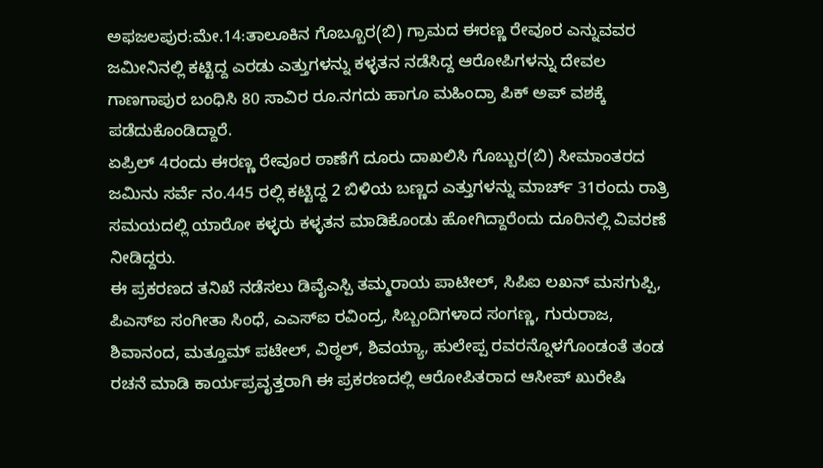ಅಫಜಲಪುರ:ಮೇ.14:ತಾಲೂಕಿನ ಗೊಬ್ಬೂರ(ಬಿ) ಗ್ರಾಮದ ಈರಣ್ಣ ರೇವೂರ ಎನ್ನುವವರ ಜಮೀನಿನಲ್ಲಿ ಕಟ್ಟಿದ್ದ ಎರಡು ಎತ್ತುಗಳನ್ನು ಕಳ್ಳತನ ನಡೆಸಿದ್ದ ಆರೋಪಿಗಳನ್ನು ದೇವಲ ಗಾಣಗಾಪುರ ಬಂಧಿಸಿ 80 ಸಾವಿರ ರೂ.ನಗದು ಹಾಗೂ ಮಹಿಂದ್ರಾ ಪಿಕ್ ಅಪ್ ವಶಕ್ಕೆ ಪಡೆದುಕೊಂಡಿದ್ದಾರೆ.
ಏಪ್ರಿಲ್ 4ರಂದು ಈರಣ್ಣ ರೇವೂರ ಠಾಣೆಗೆ ದೂರು ದಾಖಲಿಸಿ ಗೊಬ್ಬುರ(ಬಿ) ಸೀಮಾಂತರದ ಜಮಿನು ಸರ್ವೆ ನಂ.445 ರಲ್ಲಿ ಕಟ್ಟಿದ್ದ 2 ಬಿಳಿಯ ಬಣ್ಣದ ಎತ್ತುಗಳನ್ನು ಮಾರ್ಚ್ 31ರಂದು ರಾತ್ರಿ ಸಮಯದಲ್ಲಿ ಯಾರೋ ಕಳ್ಳರು ಕಳ್ಳತನ ಮಾಡಿಕೊಂಡು ಹೋಗಿದ್ದಾರೆಂದು ದೂರಿನಲ್ಲಿ ವಿವರಣೆ ನೀಡಿದ್ದರು.
ಈ ಪ್ರಕರಣದ ತನಿಖೆ ನಡೆಸಲು ಡಿವೈಎಸ್ಪಿ ತಮ್ಮರಾಯ ಪಾಟೀಲ್, ಸಿಪಿಐ ಲಖನ್ ಮಸಗುಪ್ಪಿ, ಪಿಎಸ್ಐ ಸಂಗೀತಾ ಸಿಂಧೆ, ಎಎಸ್ಐ ರವಿಂದ್ರ, ಸಿಬ್ಬಂದಿಗಳಾದ ಸಂಗಣ್ಣ, ಗುರುರಾಜ, ಶಿವಾನಂದ, ಮತ್ತೂಮ್ ಪಟೇಲ್, ವಿಠ್ಠಲ್, ಶಿವಯ್ಯಾ, ಹುಲೇಪ್ಪ ರವರನ್ನೊಳಗೊಂಡಂತೆ ತಂಡ ರಚನೆ ಮಾಡಿ ಕಾರ್ಯಪ್ರವೃತ್ತರಾಗಿ ಈ ಪ್ರಕರಣದಲ್ಲಿ ಆರೋಪಿತರಾದ ಆಸೀಪ್ ಖುರೇಷಿ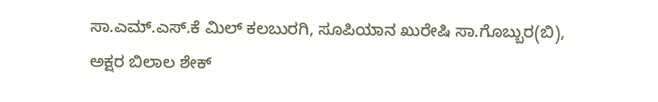ಸಾ.ಎಮ್.ಎಸ್.ಕೆ ಮಿಲ್ ಕಲಬುರಗಿ, ಸೂಪಿಯಾನ ಖುರೇಷಿ ಸಾ.ಗೊಬ್ಬುರ(ಬಿ), ಅಕ್ಷರ ಬಿಲಾಲ ಶೇಕ್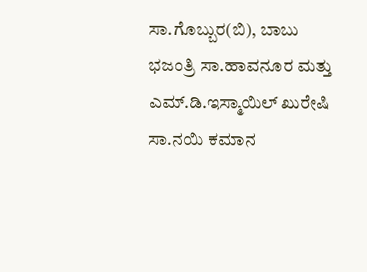ಸಾ.ಗೊಬ್ಬುರ(ಬಿ), ಬಾಬು ಭಜಂತ್ರಿ ಸಾ.ಹಾವನೂರ ಮತ್ತು ಎಮ್.ಡಿ.ಇಸ್ಮಾಯಿಲ್ ಖುರೇಷಿ ಸಾ.ನಯಿ ಕಮಾನ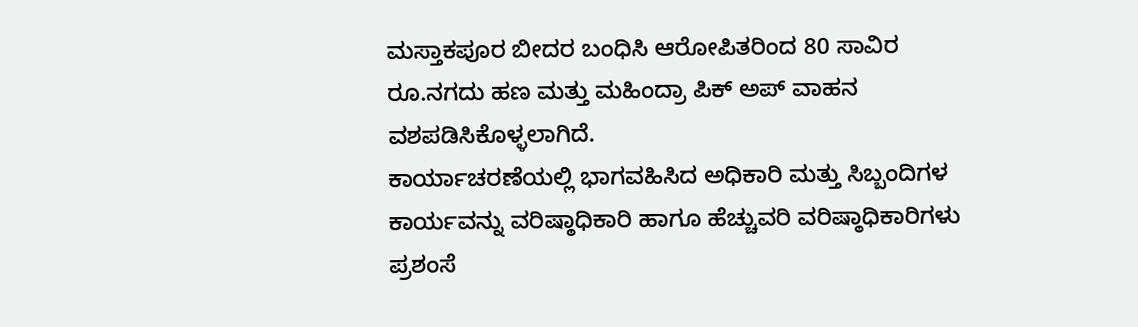ಮಸ್ತಾಕಪೂರ ಬೀದರ ಬಂಧಿಸಿ ಆರೋಪಿತರಿಂದ 80 ಸಾವಿರ ರೂ.ನಗದು ಹಣ ಮತ್ತು ಮಹಿಂದ್ರಾ ಪಿಕ್ ಅಪ್ ವಾಹನ ವಶಪಡಿಸಿಕೊಳ್ಳಲಾಗಿದೆ.
ಕಾರ್ಯಾಚರಣೆಯಲ್ಲಿ ಭಾಗವಹಿಸಿದ ಅಧಿಕಾರಿ ಮತ್ತು ಸಿಬ್ಬಂದಿಗಳ ಕಾರ್ಯವನ್ನು ವರಿಷ್ಠಾಧಿಕಾರಿ ಹಾಗೂ ಹೆಚ್ಚುವರಿ ವರಿಷ್ಠಾಧಿಕಾರಿಗಳು ಪ್ರಶಂಸೆ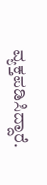ವ್ಯಕ್ತಪಡಿಸಿದ್ದಾರೆ.